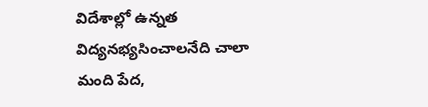విదేశాల్లో ఉన్నత విద్యనభ్యసించాలనేది చాలా మంది పేద,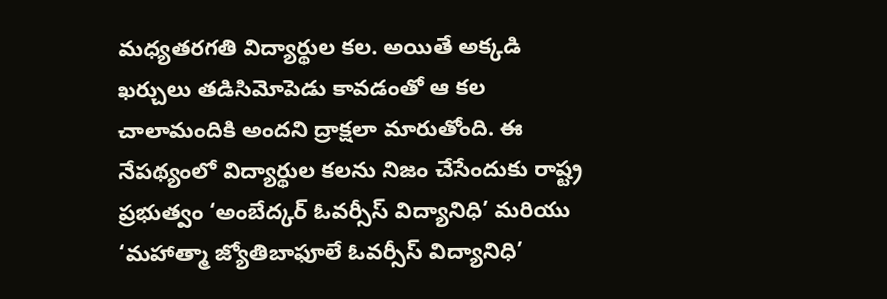మధ్యతరగతి విద్యార్థుల కల. అయితే అక్కడి ఖర్చులు తడిసిమోపెడు కావడంతో ఆ కల చాలామందికి అందని ద్రాక్షలా మారుతోంది. ఈ నేపథ్యంలో విద్యార్థుల కలను నిజం చేసేందుకు రాష్ట్ర ప్రభుత్వం ‘అంబేద్కర్ ఓవర్సీస్ విద్యానిధి’ మరియు ‘మహాత్మా జ్యోతిబాఫూలే ఓవర్సీస్ విద్యానిధి’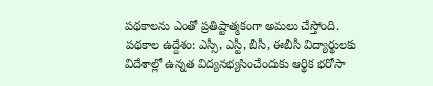పథకాలను ఎంతో ప్రతిష్టాత్మకంగా అమలు చేస్తోంది.
పథకాల ఉద్దేశం: ఎస్సీ, ఎస్టీ, బీసీ, ఈబీసీ విద్యార్థులకు విదేశాల్లో ఉన్నత విద్యనభ్యసించేందుకు ఆర్థిక భరోసా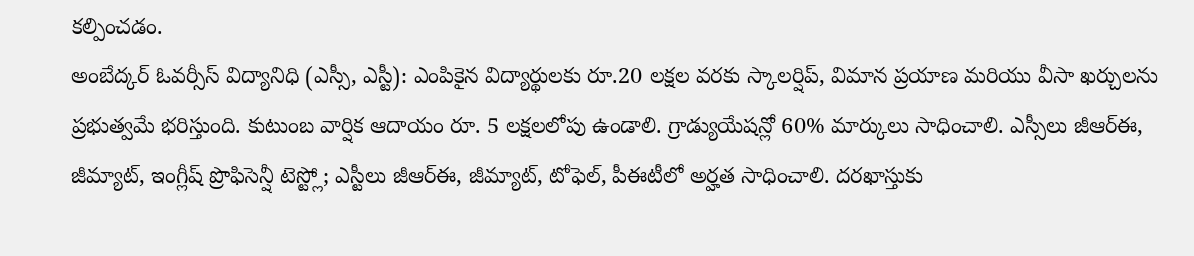కల్పించడం.
అంబేద్కర్ ఓవర్సీస్ విద్యానిధి (ఎస్సీ, ఎస్టీ): ఎంపికైన విద్యార్థులకు రూ.20 లక్షల వరకు స్కాలర్షిప్, విమాన ప్రయాణ మరియు వీసా ఖర్చులను ప్రభుత్వమే భరిస్తుంది. కుటుంబ వార్షిక ఆదాయం రూ. 5 లక్షలలోపు ఉండాలి. గ్రాడ్యుయేషన్లో 60% మార్కులు సాధించాలి. ఎస్సీలు జీఆర్ఈ, జీమ్యాట్, ఇంగ్లీష్ ప్రొఫిసెన్షీ టెస్ట్లో; ఎస్టీలు జీఆర్ఈ, జీమ్యాట్, టోఫెల్, పీఈటీలో అర్హత సాధించాలి. దరఖాస్తుకు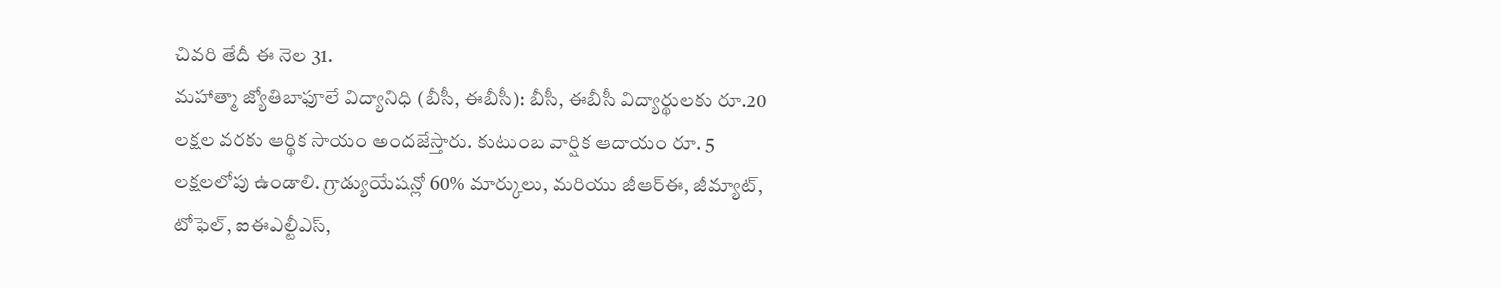చివరి తేదీ ఈ నెల 31.
మహాత్మా జ్యోతిబాఫూలే విద్యానిధి (బీసీ, ఈబీసీ): బీసీ, ఈబీసీ విద్యార్థులకు రూ.20 లక్షల వరకు ఆర్థిక సాయం అందజేస్తారు. కుటుంబ వార్షిక ఆదాయం రూ. 5 లక్షలలోపు ఉండాలి. గ్రాడ్యుయేషన్లో 60% మార్కులు, మరియు జీఆర్ఈ, జీమ్యాట్, టోఫెల్, ఐఈఎల్టీఎస్,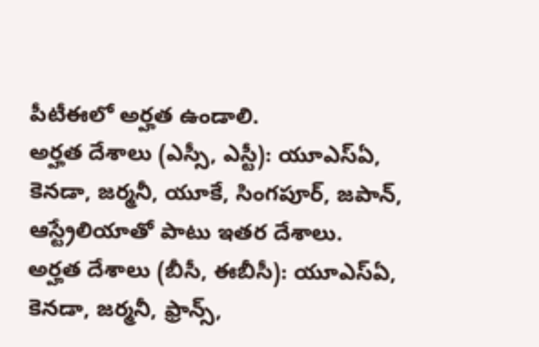పీటీఈలో అర్హత ఉండాలి.
అర్హత దేశాలు (ఎస్సీ, ఎస్టీ): యూఎస్ఏ, కెనడా, జర్మనీ, యూకే, సింగపూర్, జపాన్, ఆస్ట్రేలియాతో పాటు ఇతర దేశాలు.
అర్హత దేశాలు (బీసీ, ఈబీసీ): యూఎస్ఏ, కెనడా, జర్మనీ, ఫ్రాన్స్,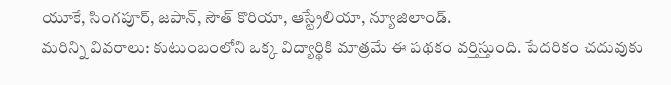యూకే, సింగపూర్, జపాన్, సౌత్ కొరియా, ఆస్ట్రేలియా, న్యూజిలాండ్.
మరిన్ని వివరాలు: కుటుంబంలోని ఒక్క విద్యార్థికి మాత్రమే ఈ పథకం వర్తిస్తుంది. పేదరికం చదువుకు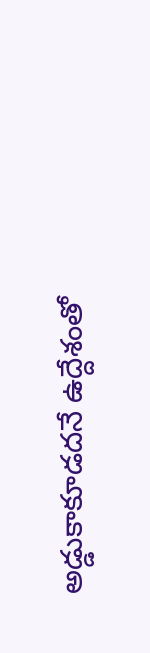అడ్డుకాకూడదనే ఉద్దేశంతో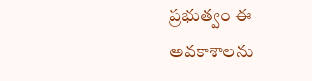ప్రభుత్వం ఈ అవకాశాలను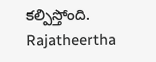కల్పిస్తోంది.
Rajatheertha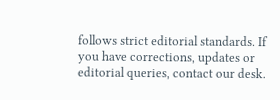follows strict editorial standards. If you have corrections, updates or editorial queries, contact our desk.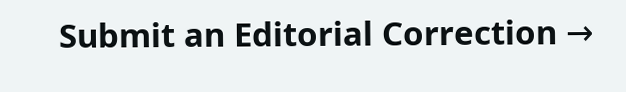Submit an Editorial Correction →